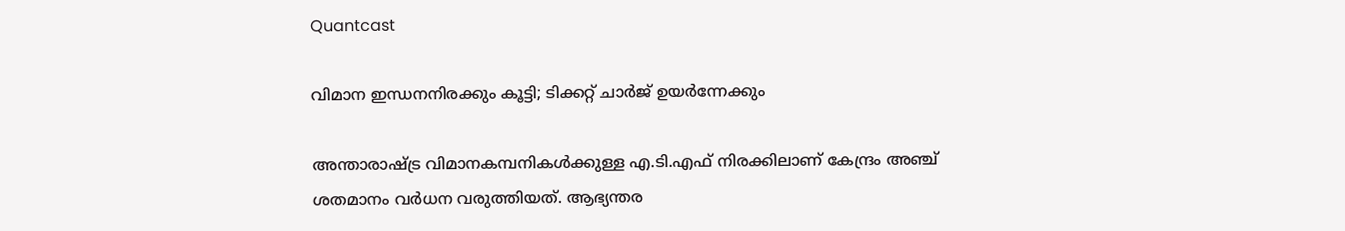Quantcast

വിമാന ഇന്ധനനിരക്കും കൂട്ടി; ടിക്കറ്റ് ചാര്‍ജ് ഉയര്‍ന്നേക്കും

അന്താരാഷ്ട്ര വിമാനകമ്പനികള്‍ക്കുള്ള എ.ടി.എഫ് നിരക്കിലാണ് കേന്ദ്രം അഞ്ച് ശതമാനം വര്‍ധന വരുത്തിയത്. ആഭ്യന്തര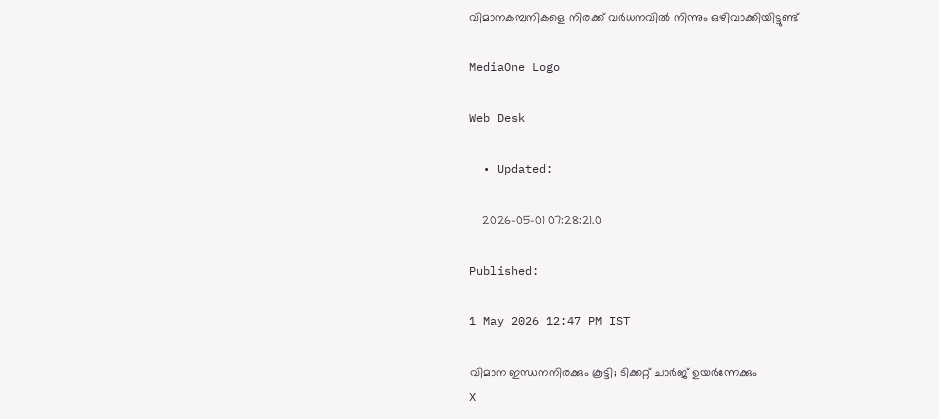വിമാനകമ്പനികളെ നിരക്ക് വര്‍ധനവില്‍ നിന്നും ഒഴിവാക്കിയിട്ടുണ്ട്

MediaOne Logo

Web Desk

  • Updated:

    2026-05-01 07:28:21.0

Published:

1 May 2026 12:47 PM IST

വിമാന ഇന്ധനനിരക്കും കൂട്ടി; ടിക്കറ്റ് ചാര്‍ജ് ഉയര്‍ന്നേക്കും
X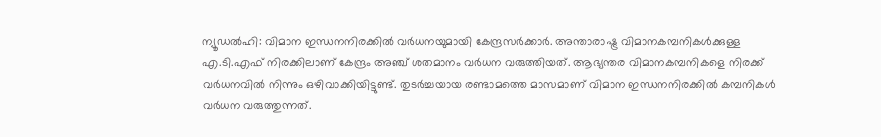ന്യൂഡല്‍ഹി: വിമാന ഇന്ധനനിരക്കില്‍ വര്‍ധനയുമായി കേന്ദ്രസര്‍ക്കാര്‍. അന്താരാഷ്ട്ര വിമാനകമ്പനികള്‍ക്കുള്ള എ.ടി.എഫ് നിരക്കിലാണ് കേന്ദ്രം അഞ്ച് ശതമാനം വര്‍ധന വരുത്തിയത്. ആഭ്യന്തര വിമാനകമ്പനികളെ നിരക്ക് വര്‍ധനവില്‍ നിന്നും ഒഴിവാക്കിയിട്ടുണ്ട്. തുടര്‍ച്ചയായ രണ്ടാമത്തെ മാസമാണ് വിമാന ഇന്ധനനിരക്കില്‍ കമ്പനികള്‍ വര്‍ധന വരുത്തുന്നത്.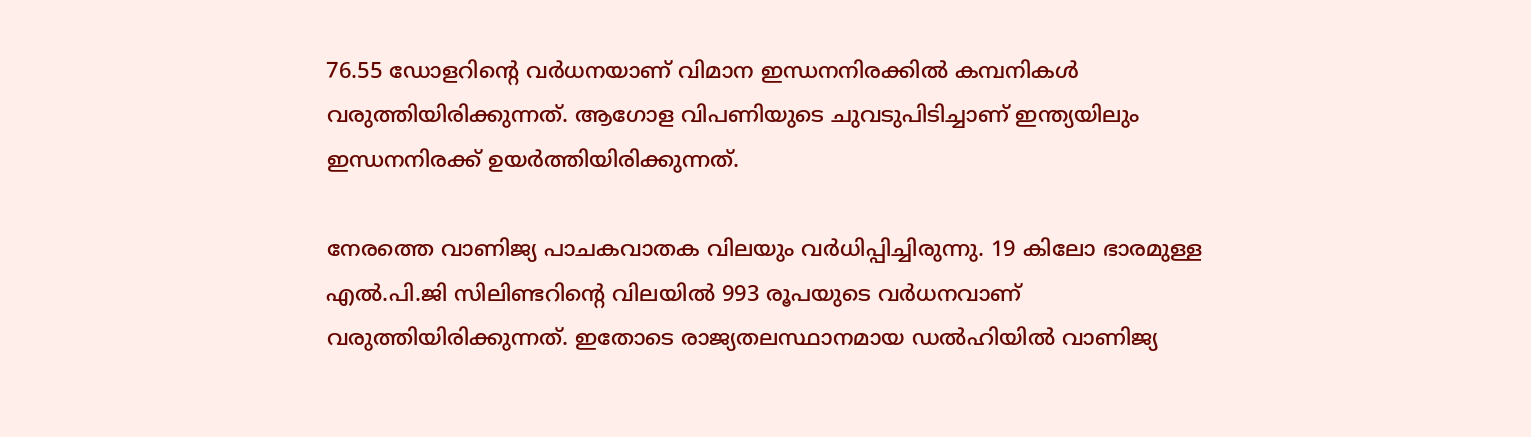76.55 ഡോളറിന്റെ വര്‍ധനയാണ് വിമാന ഇന്ധനനിരക്കില്‍ കമ്പനികള്‍ വരുത്തിയിരിക്കുന്നത്. ആഗോള വിപണിയുടെ ചുവടുപിടിച്ചാണ് ഇന്ത്യയിലും ഇന്ധനനിരക്ക് ഉയര്‍ത്തിയിരിക്കുന്നത്.

നേരത്തെ വാണിജ്യ പാചകവാതക വിലയും വര്‍ധിപ്പിച്ചിരുന്നു. 19 കിലോ ഭാരമുള്ള എല്‍.പി.ജി സിലിണ്ടറിന്റെ വിലയില്‍ 993 രൂപയുടെ വര്‍ധനവാണ് വരുത്തിയിരിക്കുന്നത്. ഇതോടെ രാജ്യതലസ്ഥാനമായ ഡല്‍ഹിയില്‍ വാണിജ്യ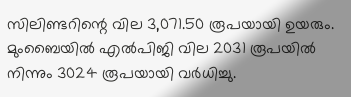സിലിണ്ടറിന്റെ വില 3,071.50 രൂപയായി ഉയരും. മുംബൈയില്‍ എല്‍പിജി വില 2031 രൂപയില്‍ നിന്നും 3024 രൂപയായി വര്‍ധിച്ചു.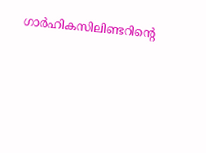ഗാര്‍ഹികസിലിണ്ടറിന്റെ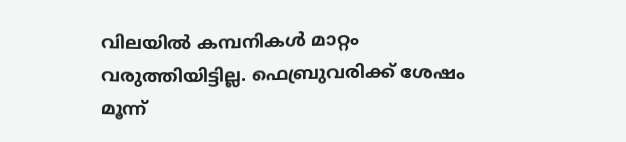വിലയില്‍ കമ്പനികള്‍ മാറ്റം വരുത്തിയിട്ടില്ല. ഫെബ്രുവരിക്ക് ശേഷം മൂന്ന്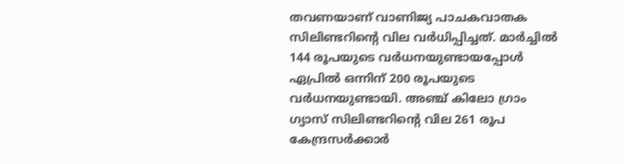തവണയാണ് വാണിജ്യ പാചകവാതക സിലിണ്ടറിന്റെ വില വര്‍ധിപ്പിച്ചത്. മാര്‍ച്ചില്‍ 144 രൂപയുടെ വര്‍ധനയുണ്ടായപ്പോള്‍ ഏപ്രില്‍ ഒന്നിന് 200 രൂപയുടെ വര്‍ധനയുണ്ടായി. അഞ്ച് കിലോ ഗ്രാം ഗ്യാസ് സിലിണ്ടറിന്റെ വില 261 രൂപ കേന്ദ്രസര്‍ക്കാര്‍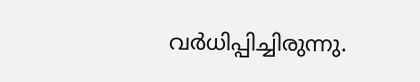വര്‍ധിപ്പിച്ചിരുന്നു.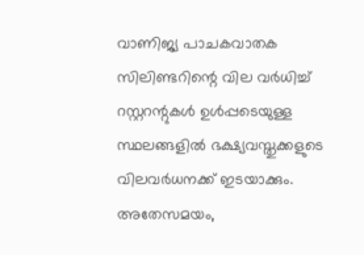വാണിജ്യ പാചകവാതക സിലിണ്ടറിന്റെ വില വര്‍ധിച്ച് റസ്റ്ററന്റുകള്‍ ഉള്‍പ്പടെയുള്ള സ്ഥലങ്ങളില്‍ ഭക്ഷ്യവസ്തുക്കളുടെ വിലവര്‍ധനക്ക് ഇടയാക്കും. അതേസമയം,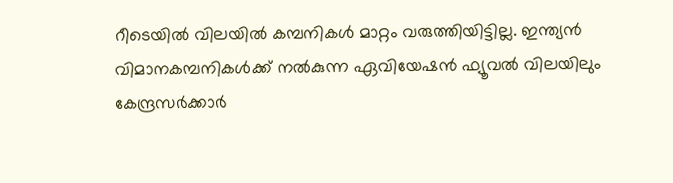റീടെയില്‍ വിലയില്‍ കമ്പനികള്‍ മാറ്റം വരുത്തിയിട്ടില്ല. ഇന്ത്യന്‍ വിമാനകമ്പനികള്‍ക്ക് നല്‍കുന്ന ഏവിയേഷന്‍ ഫ്യൂവല്‍ വിലയിലും കേന്ദ്രസര്‍ക്കാര്‍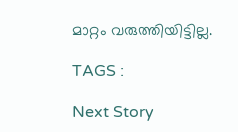മാറ്റം വരുത്തിയിട്ടില്ല.

TAGS :

Next Story